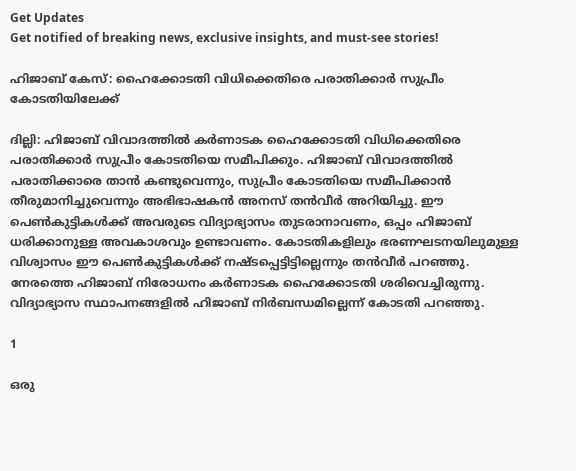Get Updates
Get notified of breaking news, exclusive insights, and must-see stories!

ഹിജാബ് കേസ്: ഹൈക്കോടതി വിധിക്കെതിരെ പരാതിക്കാര്‍ സുപ്രീം കോടതിയിലേക്ക്

ദില്ലി: ഹിജാബ് വിവാദത്തില്‍ കര്‍ണാടക ഹൈക്കോടതി വിധിക്കെതിരെ പരാതിക്കാര്‍ സുപ്രീം കോടതിയെ സമീപിക്കും. ഹിജാബ് വിവാദത്തില്‍ പരാതിക്കാരെ താന്‍ കണ്ടുവെന്നും, സുപ്രീം കോടതിയെ സമീപിക്കാന്‍ തീരുമാനിച്ചുവെന്നും അഭിഭാഷകന്‍ അനസ് തന്‍വീര്‍ അറിയിച്ചു. ഈ പെണ്‍കുട്ടികള്‍ക്ക് അവരുടെ വിദ്യാഭ്യാസം തുടരാനാവണം, ഒപ്പം ഹിജാബ് ധരിക്കാനുള്ള അവകാശവും ഉണ്ടാവണം. കോടതികളിലും ഭരണഘടനയിലുമുള്ള വിശ്വാസം ഈ പെണ്‍കുട്ടികള്‍ക്ക് നഷ്ടപ്പെട്ടിട്ടില്ലെന്നും തന്‍വീര്‍ പറഞ്ഞു. നേരത്തെ ഹിജാബ് നിരോധനം കര്‍ണാടക ഹൈക്കോടതി ശരിവെച്ചിരുന്നു. വിദ്യാഭ്യാസ സ്ഥാപനങ്ങളില്‍ ഹിജാബ് നിര്‍ബന്ധമില്ലെന്ന് കോടതി പറഞ്ഞു.

1

ഒരു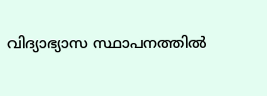വിദ്യാഭ്യാസ സ്ഥാപനത്തില്‍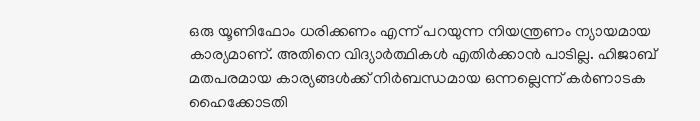ഒരു യൂണിഫോം ധരിക്കണം എന്ന് പറയുന്ന നിയന്ത്രണം ന്യായമായ കാര്യമാണ്. അതിനെ വിദ്യാര്‍ത്ഥികള്‍ എതിര്‍ക്കാന്‍ പാടില്ല. ഹിജാബ് മതപരമായ കാര്യങ്ങള്‍ക്ക് നിര്‍ബന്ധമായ ഒന്നല്ലെന്ന് കര്‍ണാടക ഹൈക്കോടതി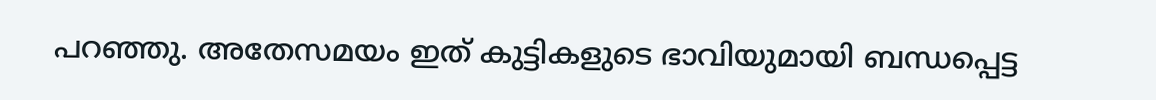പറഞ്ഞു. അതേസമയം ഇത് കുട്ടികളുടെ ഭാവിയുമായി ബന്ധപ്പെട്ട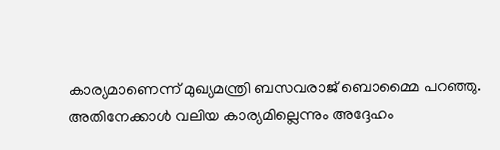കാര്യമാണെന്ന് മുഖ്യമന്ത്രി ബസവരാജ് ബൊമ്മൈ പറഞ്ഞു. അതിനേക്കാള്‍ വലിയ കാര്യമില്ലെന്നും അദ്ദേഹം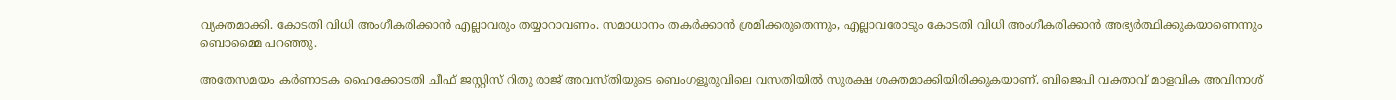വ്യക്തമാക്കി. കോടതി വിധി അംഗീകരിക്കാന്‍ എല്ലാവരും തയ്യാറാവണം. സമാധാനം തകര്‍ക്കാന്‍ ശ്രമിക്കരുതെന്നും, എല്ലാവരോടും കോടതി വിധി അംഗീകരിക്കാന്‍ അഭ്യര്‍ത്ഥിക്കുകയാണെന്നും ബൊമ്മൈ പറഞ്ഞു.

അതേസമയം കര്‍ണാടക ഹൈക്കോടതി ചീഫ് ജസ്റ്റിസ് റിതു രാജ് അവസ്തിയുടെ ബെംഗളൂരുവിലെ വസതിയില്‍ സുരക്ഷ ശക്തമാക്കിയിരിക്കുകയാണ്. ബിജെപി വക്താവ് മാളവിക അവിനാശ്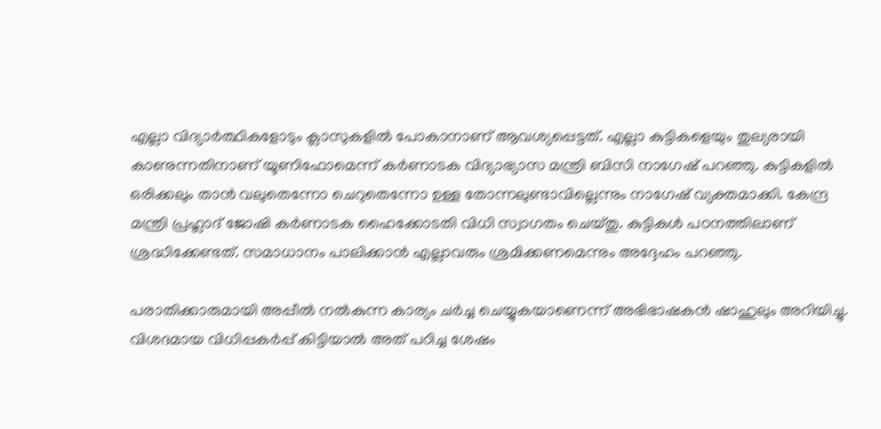എല്ലാ വിദ്യാര്‍ത്ഥികളോടും ക്ലാസുകളില്‍ പോകാനാണ് ആവശ്യപ്പെട്ടത്. എല്ലാ കുട്ടികളെയും തുല്യരായി കാണുന്നതിനാണ് യൂണിഫോമെന്ന് കര്‍ണാടക വിദ്യാഭ്യാസ മന്ത്രി ബിസി നാഗേഷ് പറഞ്ഞു. കുട്ടികളില്‍ ഒരിക്കലും താന്‍ വലുതെന്നോ ചെറുതെന്നോ ഉള്ള തോന്നലുണ്ടാവില്ലെന്നും നാഗേഷ് വ്യക്തമാക്കി. കേന്ദ്ര മന്ത്രി പ്രഹ്ലാദ് ജോഷി കര്‍ണാടക ഹൈക്കോടതി വിധി സ്വാഗതം ചെയ്തു. കുട്ടികള്‍ പഠനത്തിലാണ് ശ്രദ്ധിക്കേണ്ടത്. സമാധാനം പാലിക്കാന്‍ എല്ലാവരും ശ്രമിക്കണമെന്നും അദ്ദേഹം പറഞ്ഞു.

പരാതിക്കാരുമായി അപ്പീല്‍ നല്‍കുന്ന കാര്യം ചര്‍ച്ച ചെയ്യുകയാണെന്ന് അഭിഭാഷകന്‍ ഷാഹുലും അറിയിച്ചു. വിശദമായ വിധിപ്പകര്‍പ്പ് കിട്ടിയാല്‍ അത് പഠിച്ച ശേഷം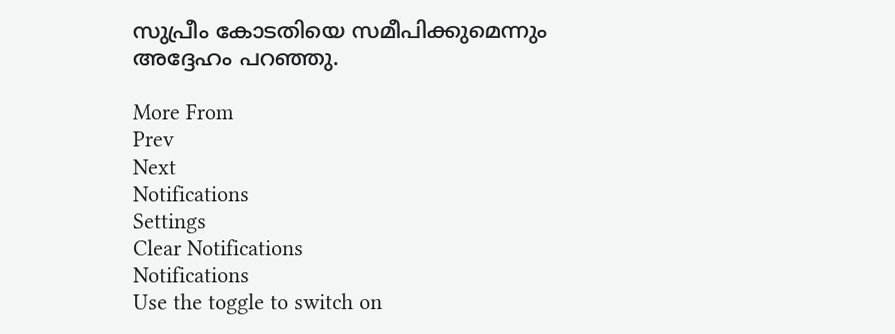സുപ്രീം കോടതിയെ സമീപിക്കുമെന്നും അദ്ദേഹം പറഞ്ഞു.

More From
Prev
Next
Notifications
Settings
Clear Notifications
Notifications
Use the toggle to switch on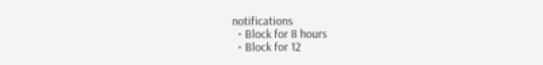notifications
  • Block for 8 hours
  • Block for 12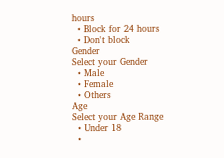hours
  • Block for 24 hours
  • Don't block
Gender
Select your Gender
  • Male
  • Female
  • Others
Age
Select your Age Range
  • Under 18
  •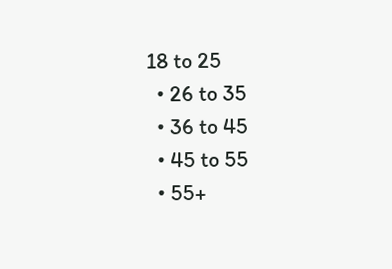18 to 25
  • 26 to 35
  • 36 to 45
  • 45 to 55
  • 55+